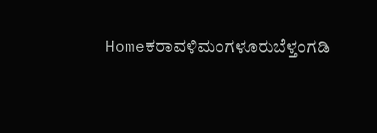Homeಕರಾವಳಿಮಂಗಳೂರುಬೆಳ್ತಂಗಡಿ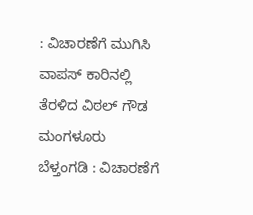: ವಿಚಾರಣೆಗೆ ಮುಗಿಸಿ ವಾಪಸ್ ಕಾರಿನಲ್ಲಿ ತೆರಳಿದ ವಿಠಲ್ ಗೌಡ ಮಂಗಳೂರು ಬೆಳ್ತಂಗಡಿ : ವಿಚಾರಣೆಗೆ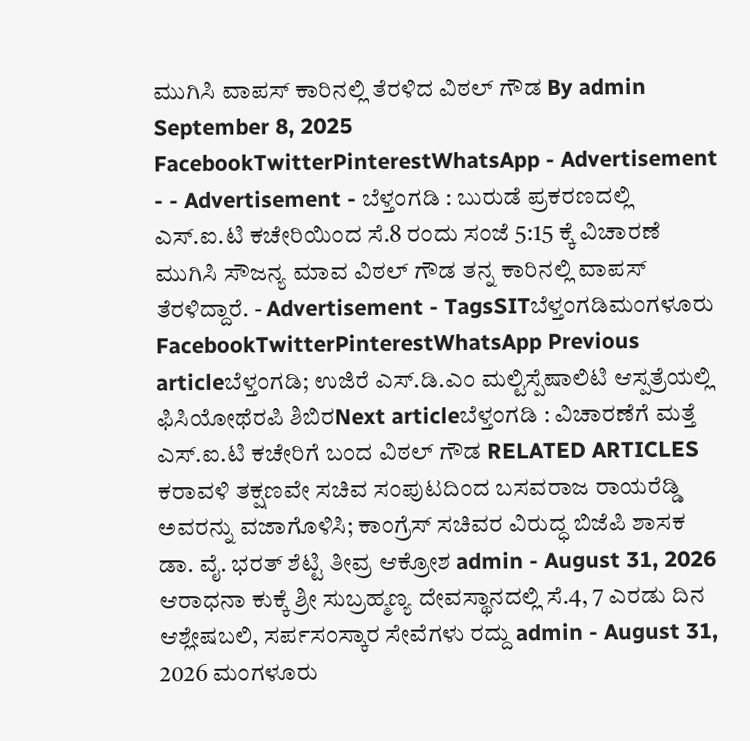ಮುಗಿಸಿ ವಾಪಸ್ ಕಾರಿನಲ್ಲಿ ತೆರಳಿದ ವಿಠಲ್ ಗೌಡ By admin September 8, 2025 FacebookTwitterPinterestWhatsApp - Advertisement - - Advertisement - ಬೆಳ್ತಂಗಡಿ : ಬುರುಡೆ ಪ್ರಕರಣದಲ್ಲಿ ಎಸ್.ಐ.ಟಿ ಕಚೇರಿಯಿಂದ ಸೆ.8 ರಂದು ಸಂಜೆ 5:15 ಕ್ಕೆ ವಿಚಾರಣೆ ಮುಗಿಸಿ ಸೌಜನ್ಯ ಮಾವ ವಿಠಲ್ ಗೌಡ ತನ್ನ ಕಾರಿನಲ್ಲಿ ವಾಪಸ್ ತೆರಳಿದ್ದಾರೆ. - Advertisement - TagsSITಬೆಳ್ತಂಗಡಿಮಂಗಳೂರು FacebookTwitterPinterestWhatsApp Previous articleಬೆಳ್ತಂಗಡಿ; ಉಜಿರೆ ಎಸ್.ಡಿ.ಎಂ ಮಲ್ಟಿಸ್ಪೆಷಾಲಿಟಿ ಆಸ್ಪತ್ರೆಯಲ್ಲಿ ಫಿಸಿಯೋಥೆರಪಿ ಶಿಬಿರNext articleಬೆಳ್ತಂಗಡಿ : ವಿಚಾರಣೆಗೆ ಮತ್ತೆ ಎಸ್.ಐ.ಟಿ ಕಚೇರಿಗೆ ಬಂದ ವಿಠಲ್ ಗೌಡ RELATED ARTICLES ಕರಾವಳಿ ತಕ್ಷಣವೇ ಸಚಿವ ಸಂಪುಟದಿಂದ ಬಸವರಾಜ ರಾಯರೆಡ್ಡಿ ಅವರನ್ನು ವಜಾಗೊಳಿಸಿ; ಕಾಂಗ್ರೆಸ್ ಸಚಿವರ ವಿರುದ್ಧ ಬಿಜೆಪಿ ಶಾಸಕ ಡಾ. ವೈ. ಭರತ್ ಶೆಟ್ಟಿ ತೀವ್ರ ಆಕ್ರೋಶ admin - August 31, 2026 ಆರಾಧನಾ ಕುಕ್ಕೆ ಶ್ರೀ ಸುಬ್ರಹ್ಮಣ್ಯ ದೇವಸ್ಥಾನದಲ್ಲಿ ಸೆ.4, 7 ಎರಡು ದಿನ ಆಶ್ಲೇಷಬಲಿ, ಸರ್ಪಸಂಸ್ಕಾರ ಸೇವೆಗಳು ರದ್ದು admin - August 31, 2026 ಮಂಗಳೂರು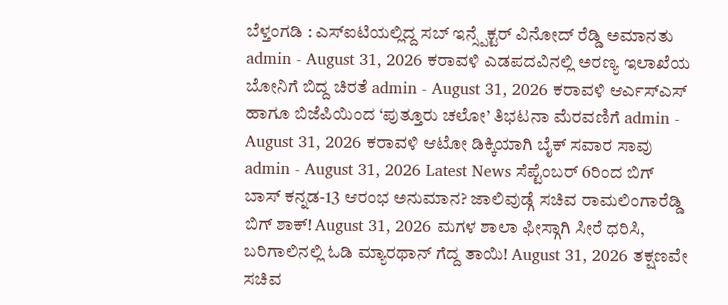ಬೆಳ್ತಂಗಡಿ : ಎಸ್ಐಟಿಯಲ್ಲಿದ್ದ ಸಬ್ ಇನ್ಸ್ಪೆಕ್ಟರ್ ವಿನೋದ್ ರೆಡ್ಡಿ ಅಮಾನತು admin - August 31, 2026 ಕರಾವಳಿ ಎಡಪದವಿನಲ್ಲಿ ಅರಣ್ಯ ಇಲಾಖೆಯ ಬೋನಿಗೆ ಬಿದ್ದ ಚಿರತೆ admin - August 31, 2026 ಕರಾವಳಿ ಆರ್ಎಸ್ಎಸ್ ಹಾಗೂ ಬಿಜೆಪಿಯಿಂದ ‘ಪುತ್ತೂರು ಚಲೋ’ ತಿಭಟನಾ ಮೆರವಣಿಗೆ admin - August 31, 2026 ಕರಾವಳಿ ಆಟೋ ಡಿಕ್ಕಿಯಾಗಿ ಬೈಕ್ ಸವಾರ ಸಾವು admin - August 31, 2026 Latest News ಸೆಪ್ಟೆಂಬರ್ 6ರಿಂದ ಬಿಗ್ ಬಾಸ್ ಕನ್ನಡ-13 ಆರಂಭ ಅನುಮಾನ? ಜಾಲಿವುಡ್ಗೆ ಸಚಿವ ರಾಮಲಿಂಗಾರೆಡ್ಡಿ ಬಿಗ್ ಶಾಕ್! August 31, 2026 ಮಗಳ ಶಾಲಾ ಫೀಸ್ಗಾಗಿ ಸೀರೆ ಧರಿಸಿ, ಬರಿಗಾಲಿನಲ್ಲಿ ಓಡಿ ಮ್ಯಾರಥಾನ್ ಗೆದ್ದ ತಾಯಿ! August 31, 2026 ತಕ್ಷಣವೇ ಸಚಿವ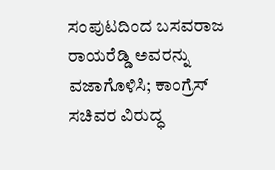ಸಂಪುಟದಿಂದ ಬಸವರಾಜ ರಾಯರೆಡ್ಡಿ ಅವರನ್ನು ವಜಾಗೊಳಿಸಿ; ಕಾಂಗ್ರೆಸ್ ಸಚಿವರ ವಿರುದ್ಧ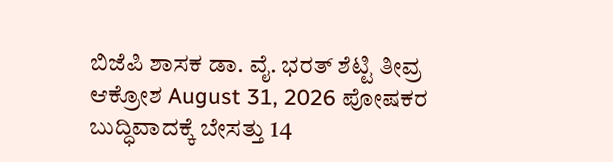ಬಿಜೆಪಿ ಶಾಸಕ ಡಾ. ವೈ. ಭರತ್ ಶೆಟ್ಟಿ ತೀವ್ರ ಆಕ್ರೋಶ August 31, 2026 ಪೋಷಕರ ಬುದ್ಧಿವಾದಕ್ಕೆ ಬೇಸತ್ತು 14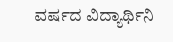ವರ್ಷದ ವಿದ್ಯಾರ್ಥಿನಿ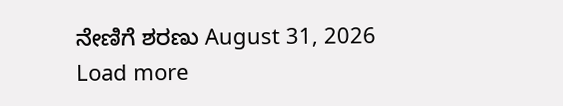ನೇಣಿಗೆ ಶರಣು August 31, 2026 Load more